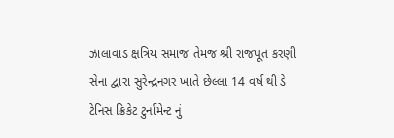ઝાલાવાડ ક્ષત્રિય સમાજ તેમજ શ્રી રાજપૂત કરણી સેના દ્વારા સુરેન્દ્રનગર ખાતે છેલ્લા 14 વર્ષ થી ડે ટેનિસ ક્રિકેટ ટુર્નામેન્ટ નું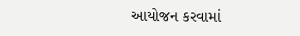આયોજન કરવામાં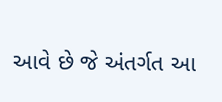આવે છે જે અંતર્ગત આ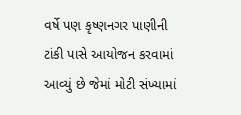વર્ષે પણ કૃષ્ણનગર પાણીની ટાંકી પાસે આયોજન કરવામાં આવ્યું છે જેમાં મોટી સંખ્યામાં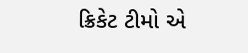ક્રિકેટ ટીમો એ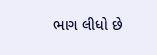ભાગ લીધો છે